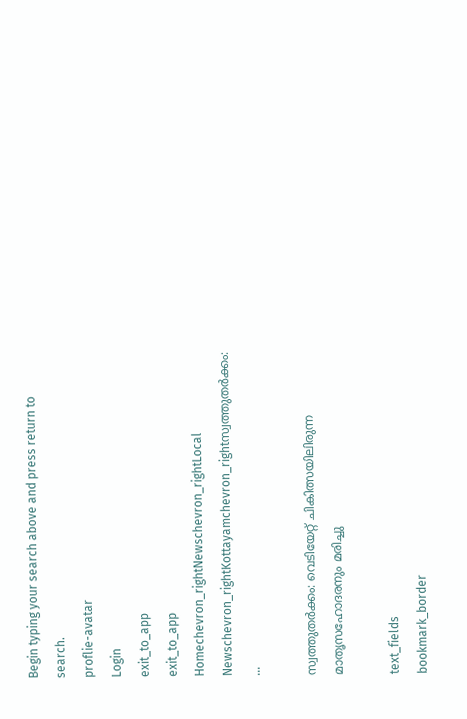Begin typing your search above and press return to search.
proflie-avatar
Login
exit_to_app
exit_to_app
Homechevron_rightNewschevron_rightLocal Newschevron_rightKottayamchevron_rightസ്വത്തുതര്‍ക്കം: ...

സ്വത്തുതര്‍ക്കം: വെടിയേറ്റ് ചികിത്സയിലിരുന്ന മാതൃസഹോദരനും മരിച്ചു

text_fields
bookmark_border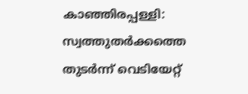കാഞ്ഞിരപ്പള്ളി: സ്വത്തുതര്‍ക്കത്തെ തുടര്‍ന്ന് വെടിയേറ്റ്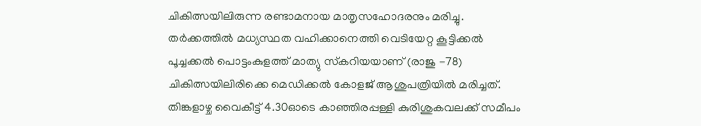ചികിത്സയിലിരുന്ന രണ്ടാമനായ മാതൃസഹോദരനും മരിച്ചു. തര്‍ക്കത്തില്‍ മധ്യസ്ഥത വഹിക്കാനെത്തി വെടിയേറ്റ കൂട്ടിക്കല്‍ പൂച്ചക്കല്‍ പൊട്ടംകുളത്ത് മാത്യു സ്‌കറിയയാണ് (രാജു -78) ചികിത്സയിലിരിക്കെ മെഡിക്കല്‍ കോളജ് ആശുപത്രിയില്‍ മരിച്ചത്. തിങ്കളാഴ്ച വൈകീട്ട് 4.30ഓടെ കാഞ്ഞിരപ്പള്ളി കുരിശുകവലക്ക് സമീപം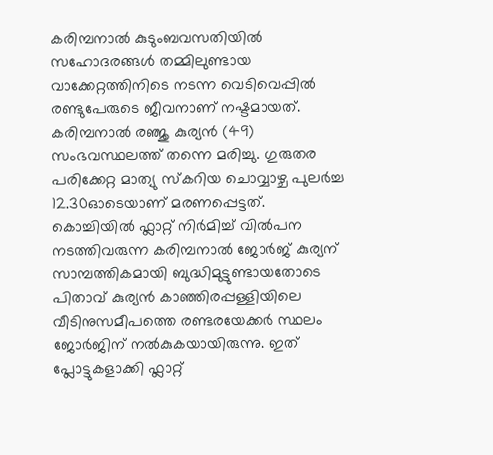കരിമ്പനാല്‍ കുടുംബവസതിയില്‍ സഹോദരങ്ങള്‍ തമ്മിലുണ്ടായ വാക്കേറ്റത്തിനിടെ നടന്ന വെടിവെപ്പില്‍ രണ്ടുപേരുടെ ജീവനാണ് നഷ്ടമായത്. കരിമ്പനാല്‍ രഞ്ജു കുര്യന്‍ (49) സംഭവസ്ഥലത്ത് തന്നെ മരിച്ചു. ഗുരുതര പരിക്കേറ്റ മാത്യു സ്‌കറിയ ചൊവ്വാഴ്ച പുലര്‍ച്ച 12.30ഓടെയാണ് മരണപ്പെട്ടത്. കൊച്ചിയില്‍ ഫ്ലാറ്റ് നിര്‍മിച്ച് വില്‍പന നടത്തിവരുന്ന കരിമ്പനാല്‍ ജോര്‍ജ് കുര്യന് സാമ്പത്തികമായി ബുദ്ധിമുട്ടുണ്ടായതോടെ പിതാവ് കുര്യന്‍ കാഞ്ഞിരപ്പള്ളിയിലെ വീടിനുസമീപത്തെ രണ്ടരയേക്കര്‍ സ്ഥലം ജോര്‍ജിന് നല്‍കുകയായിരുന്നു. ഇത് പ്ലോട്ടുകളാക്കി ഫ്ലാറ്റ്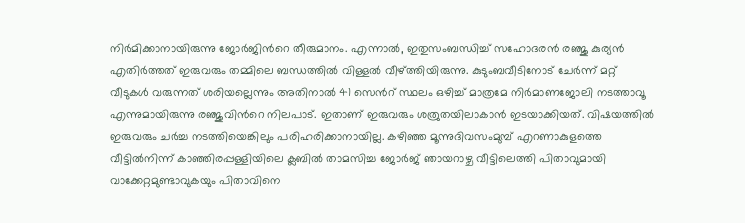നിര്‍മിക്കാനായിരുന്നു ജോര്‍ജിന്‍റെ തീരുമാനം. എന്നാല്‍, ഇതുസംബന്ധിച്ച് സഹോദരന്‍ രഞ്ജു കുര്യന്‍ എതിര്‍ത്തത് ഇരുവരും തമ്മിലെ ബന്ധത്തില്‍ വിള്ളല്‍ വീഴ്ത്തിയിരുന്നു. കുടുംബവീടിനോട് ചേര്‍ന്ന് മറ്റ് വീടുകള്‍ വരുന്നത് ശരിയല്ലെന്നും അതിനാല്‍ 41 സെന്‍റ് സ്ഥലം ഒഴിച്ച് മാത്രമേ നിര്‍മാണജോലി നടത്താവൂ എന്നുമായിരുന്നു രഞ്ജുവിന്‍റെ നിലപാട്. ഇതാണ് ഇരുവരും ശത്രുതയിലാകാന്‍ ഇടയാക്കിയത്. വിഷയത്തില്‍ ഇരുവരും ചര്‍ച്ച നടത്തിയെങ്കിലും പരിഹരിക്കാനായില്ല. കഴിഞ്ഞ മൂന്നുദിവസംമുമ്പ് എറണാകുളത്തെ വീട്ടില്‍നിന്ന് കാഞ്ഞിരപ്പള്ളിയിലെ ക്ലബില്‍ താമസിച്ച ജോര്‍ജ് ഞായറാഴ്ച വീട്ടിലെത്തി പിതാവുമായി വാക്കേറ്റമുണ്ടാവുകയും പിതാവിനെ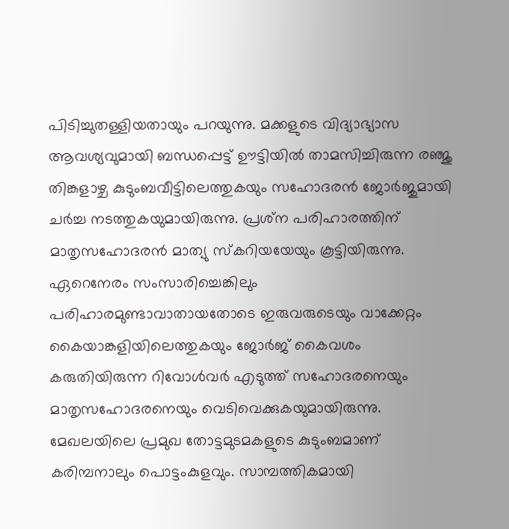പിടിച്ചുതള്ളിയതായും പറയുന്നു. മക്കളുടെ വിദ്യാഭ്യാസ ആവശ്യവുമായി ബന്ധപ്പെട്ട് ഊട്ടിയില്‍ താമസിച്ചിരുന്ന രഞ്ജു തിങ്കളാഴ്ച കുടുംബവീട്ടിലെത്തുകയും സഹോദരന്‍ ജോര്‍ജുമായി ചര്‍ച്ച നടത്തുകയുമായിരുന്നു. പ്രശ്‌ന പരിഹാരത്തിന് മാതൃസഹോദരന്‍ മാത്യു സ്‌കറിയയേയും കൂട്ടിയിരുന്നു. ഏറെനേരം സംസാരിച്ചെങ്കിലും പരിഹാരമുണ്ടാവാതായതോടെ ഇരുവരുടെയും വാക്കേറ്റം കൈയാങ്കളിയിലെത്തുകയും ജോര്‍ജ് കൈവശം കരുതിയിരുന്ന റിവോള്‍വര്‍ എടുത്ത് സഹോദരനെയും മാതൃസഹോദരനെയും വെടിവെക്കുകയുമായിരുന്നു. മേഖലയിലെ പ്രമുഖ തോട്ടമുടമകളുടെ കുടുംബമാണ് കരിമ്പനാലും പൊട്ടംകുളവും. സാമ്പത്തികമായി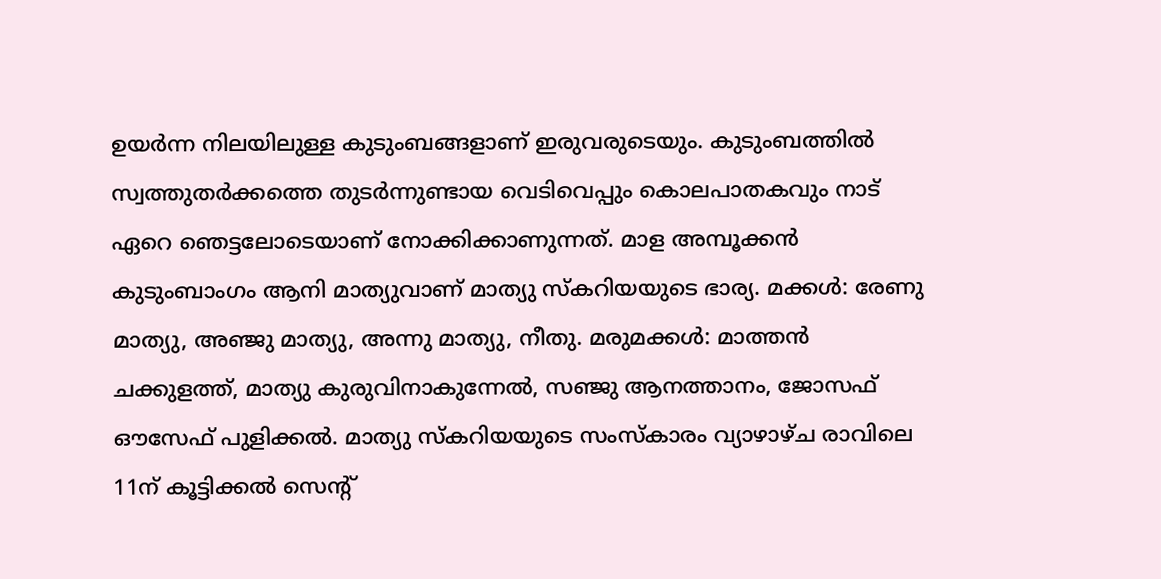ഉയര്‍ന്ന നിലയിലുള്ള കുടുംബങ്ങളാണ് ഇരുവരുടെയും. കുടുംബത്തില്‍ സ്വത്തുതര്‍ക്കത്തെ തുടര്‍ന്നുണ്ടായ വെടിവെപ്പും കൊലപാതകവും നാട് ഏറെ ഞെട്ടലോടെയാണ് നോക്കിക്കാണുന്നത്. മാള അമ്പൂക്കന്‍ കുടുംബാംഗം ആനി മാത്യുവാണ് മാത്യു സ്‌കറിയയുടെ ഭാര്യ. മക്കള്‍: രേണു മാത്യു, അഞ്ജു മാത്യു, അന്നു മാത്യു, നീതു. മരുമക്കള്‍: മാത്തന്‍ ചക്കുളത്ത്, മാത്യു കുരുവിനാകുന്നേല്‍, സഞ്ജു ആനത്താനം, ജോസഫ് ഔസേഫ് പുളിക്കല്‍. മാത്യു സ്‌കറിയയുടെ സംസ്‌കാരം വ്യാഴാഴ്ച രാവിലെ 11ന് കൂട്ടിക്കല്‍ സെന്‍റ്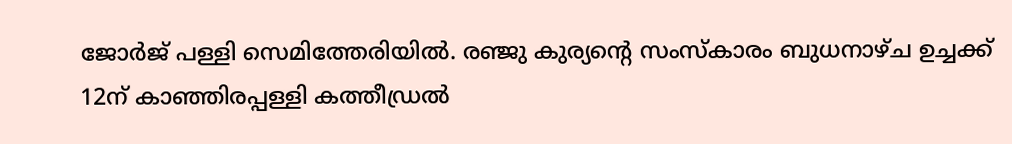ജോര്‍ജ് പള്ളി സെമിത്തേരിയില്‍. രഞ്ജു കുര്യന്‍റെ സംസ്കാരം ബുധനാഴ്ച ഉച്ചക്ക് 12ന് കാഞ്ഞിരപ്പള്ളി കത്തീഡ്രല്‍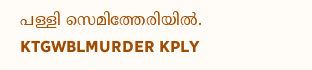പള്ളി സെമിത്തേരിയില്‍. KTGWBLMURDER KPLY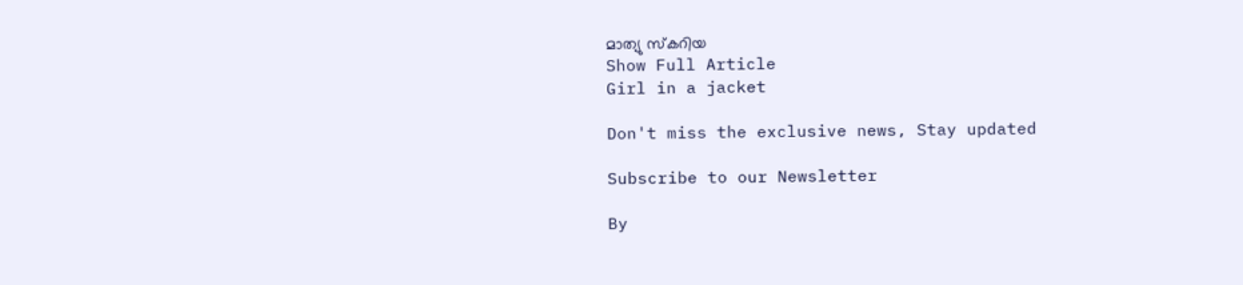മാത്യു സ്കറിയ
Show Full Article
Girl in a jacket

Don't miss the exclusive news, Stay updated

Subscribe to our Newsletter

By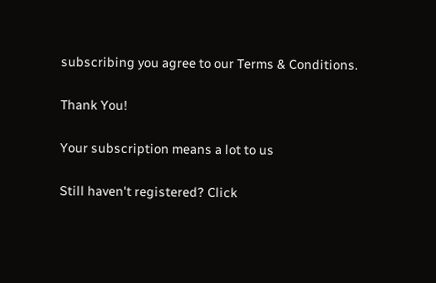subscribing you agree to our Terms & Conditions.

Thank You!

Your subscription means a lot to us

Still haven't registered? Click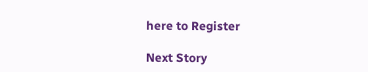here to Register

Next Story